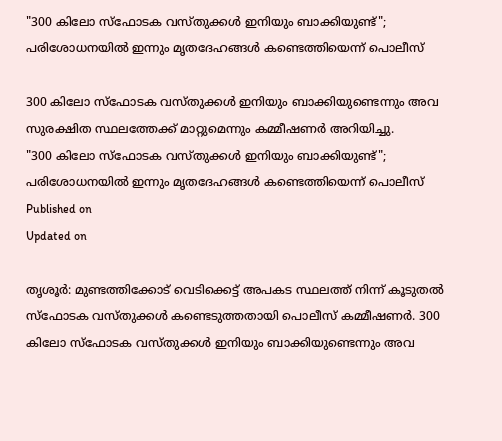"300 കിലോ സ്‌ഫോടക വസ്തുക്കള്‍ ഇനിയും ബാക്കിയുണ്ട്"; പരിശോധനയില്‍ ഇന്നും മൃതദേഹങ്ങള്‍ കണ്ടെത്തിയെന്ന് പൊലീസ്

300 കിലോ സ്‌ഫോടക വസ്തുക്കള്‍ ഇനിയും ബാക്കിയുണ്ടെന്നും അവ സുരക്ഷിത സ്ഥലത്തേക്ക് മാറ്റുമെന്നും കമ്മീഷണര്‍ അറിയിച്ചു.
"300 കിലോ സ്‌ഫോടക വസ്തുക്കള്‍ ഇനിയും ബാക്കിയുണ്ട്"; പരിശോധനയില്‍ ഇന്നും മൃതദേഹങ്ങള്‍ കണ്ടെത്തിയെന്ന് പൊലീസ്
Published on
Updated on

തൃശൂര്‍: മുണ്ടത്തിക്കോട് വെടിക്കെട്ട് അപകട സ്ഥലത്ത് നിന്ന് കൂടുതല്‍ സ്‌ഫോടക വസ്തുക്കള്‍ കണ്ടെടുത്തതായി പൊലീസ് കമ്മീഷണര്‍. 300 കിലോ സ്‌ഫോടക വസ്തുക്കള്‍ ഇനിയും ബാക്കിയുണ്ടെന്നും അവ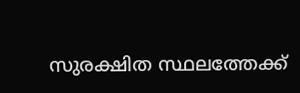സുരക്ഷിത സ്ഥലത്തേക്ക്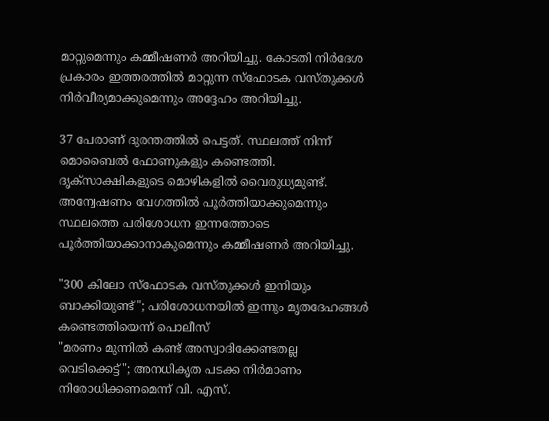മാറ്റുമെന്നും കമ്മീഷണര്‍ അറിയിച്ചു. കോടതി നിര്‍ദേശ പ്രകാരം ഇത്തരത്തില്‍ മാറ്റുന്ന സ്‌ഫോടക വസ്തുക്കള്‍ നിര്‍വീര്യമാക്കുമെന്നും അദ്ദേഹം അറിയിച്ചു.

37 പേരാണ് ദുരന്തത്തില്‍ പെട്ടത്. സ്ഥലത്ത് നിന്ന് മൊബൈല്‍ ഫോണുകളും കണ്ടെത്തി. ദൃക്സാക്ഷികളുടെ മൊഴികളില്‍ വൈരുധ്യമുണ്ട്. അന്വേഷണം വേഗത്തില്‍ പൂര്‍ത്തിയാക്കുമെന്നും സ്ഥലത്തെ പരിശോധന ഇന്നത്തോടെ പൂര്‍ത്തിയാക്കാനാകുമെന്നും കമ്മീഷണര്‍ അറിയിച്ചു.

"300 കിലോ സ്‌ഫോടക വസ്തുക്കള്‍ ഇനിയും ബാക്കിയുണ്ട്"; പരിശോധനയില്‍ ഇന്നും മൃതദേഹങ്ങള്‍ കണ്ടെത്തിയെന്ന് പൊലീസ്
"മരണം മുന്നിൽ കണ്ട് അസ്വാദിക്കേണ്ടതല്ല വെടിക്കെട്ട്"; അനധികൃത പടക്ക നിർമാണം നിരോധിക്കണമെന്ന് വി. എസ്.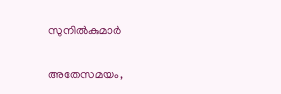സുനിൽകുമാർ

അതേസമയം,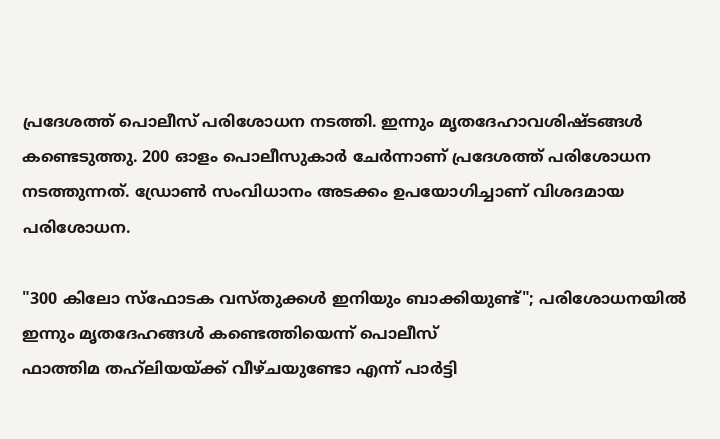പ്രദേശത്ത് പൊലീസ് പരിശോധന നടത്തി. ഇന്നും മൃതദേഹാവശിഷ്ടങ്ങള്‍ കണ്ടെടുത്തു. 200 ഓളം പൊലീസുകാർ ചേര്‍ന്നാണ് പ്രദേശത്ത് പരിശോധന നടത്തുന്നത്. ഡ്രോണ്‍ സംവിധാനം അടക്കം ഉപയോഗിച്ചാണ് വിശദമായ പരിശോധന.

"300 കിലോ സ്‌ഫോടക വസ്തുക്കള്‍ ഇനിയും ബാക്കിയുണ്ട്"; പരിശോധനയില്‍ ഇന്നും മൃതദേഹങ്ങള്‍ കണ്ടെത്തിയെന്ന് പൊലീസ്
ഫാത്തിമ തഹ്‌ലിയയ്ക്ക് വീഴ്ചയുണ്ടോ എന്ന് പാര്‍ട്ടി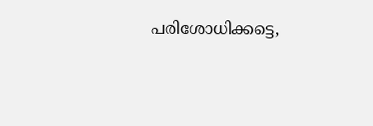പരിശോധിക്കട്ടെ,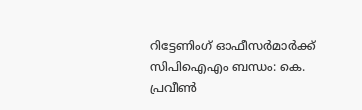റിട്ടേണിംഗ് ഓഫീസര്‍മാര്‍ക്ക് സിപിഐഎം ബന്ധം: കെ. പ്രവീണ്‍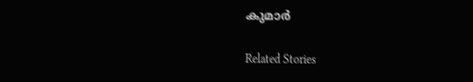കുമാര്‍

Related Stories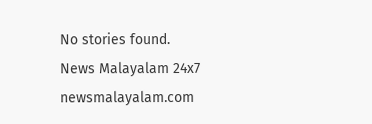No stories found.
News Malayalam 24x7
newsmalayalam.com